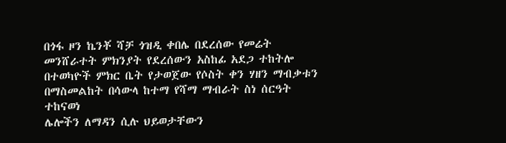በጎፋ ዞን ኬንቾ ሻቻ ጎዝዲ ቀበሌ በደረሰው የመሬት መንሸራተት ምክንያት የደረሰውን አስከፊ አደጋ ተከትሎ በተወካዮች ምክር ቤት የታወጀው የሶስት ቀን ሃዘን ማብቃቱን በማስመልከት በሳውላ ከተማ የሻማ ማብራት ስነ ሰርዓት ተከናወነ
ሌሎችን ለማዳን ሲሉ ህይወታቸውን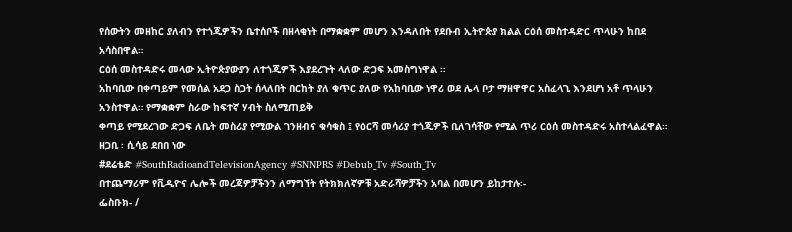የሰውትን መዘከር ያለብን የተጎጂዎችን ቤተሰቦች በዘላቂነት በማቋቋም መሆን እንዳለበት የደቡብ ኢትዮጵያ ክልል ርዕሰ መስተዳድር ጥላሁን ከበደ አሳስበዋል።
ርዕሰ መስተዳድሩ መላው ኢትዮጵያውያን ለተጎጂዎች እያደረጉት ላለው ድጋፍ አመስግነዋል ።
አከባቢው በቀጣይም የመሰል አደጋ ስጋት ሰላለበት በርከት ያለ ቁጥር ያለው የአከባቢው ነዋሪ ወደ ሌላ ቦታ ማዘዋዋር አስፈላጊ እንደሆነ አቶ ጥላሁን አንስተዋል። የማቋቋም ስራው ከፍተኛ ሃብት ስለሚጠይቅ
ቀጣይ የሚደረገው ድጋፍ ለቤት መስሪያ የሚውል ገንዘብና ቁሳቁስ ፤ የዕርሻ መሳሪያ ተጎጂዎች ቢለገሳቸው የሚል ጥሪ ርዕሰ መስተዳድሩ አስተላልፈዋል።
ዘጋቢ ፡ ሲሳይ ደበበ ነው
#ደሬቴድ #SouthRadioandTelevisionAgency #SNNPRS #Debub_Tv #South_Tv
በተጨማሪም የቪዲዮና ሌሎች መረጃዎቻችንን ለማግኘት የትክክለኛዎቹ አድራሻዎቻችን አባል በመሆን ይከታተሉ፡-
ፌስቡክ- /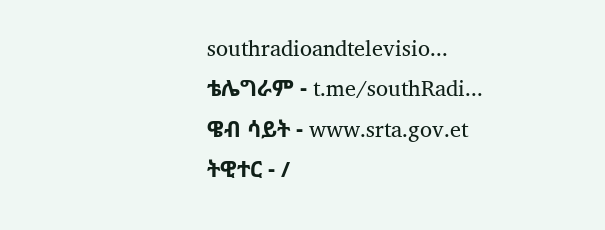southradioandtelevisio...
ቴሌግራም - t.me/southRadi...
ዌብ ሳይት - www.srta.gov.et
ትዊተር - /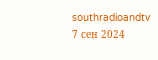southradioandtv
7 сен 2024